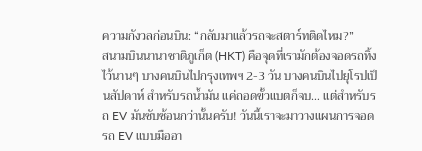ความกังวลก่อนบิน: “กลับมาแล้วรถจะสตาร์ทติดไหม?”
สนามบินนานาชาติภูเก็ต (HKT) คือจุดที่เรามักต้องจอดรถทิ้งไว้นานๆ บางคนบินไปกรุงเทพฯ 2-3 วัน บางคนบินไปยุโรปเป็นสัปดาห์ สำหรับรถน้ำมัน แค่ถอดขั้วแบตก็จบ… แต่สำหรับรถ EV มันซับซ้อนกว่านั้นครับ! วันนี้เราจะมาวางแผนการจอดรถ EV แบบมืออา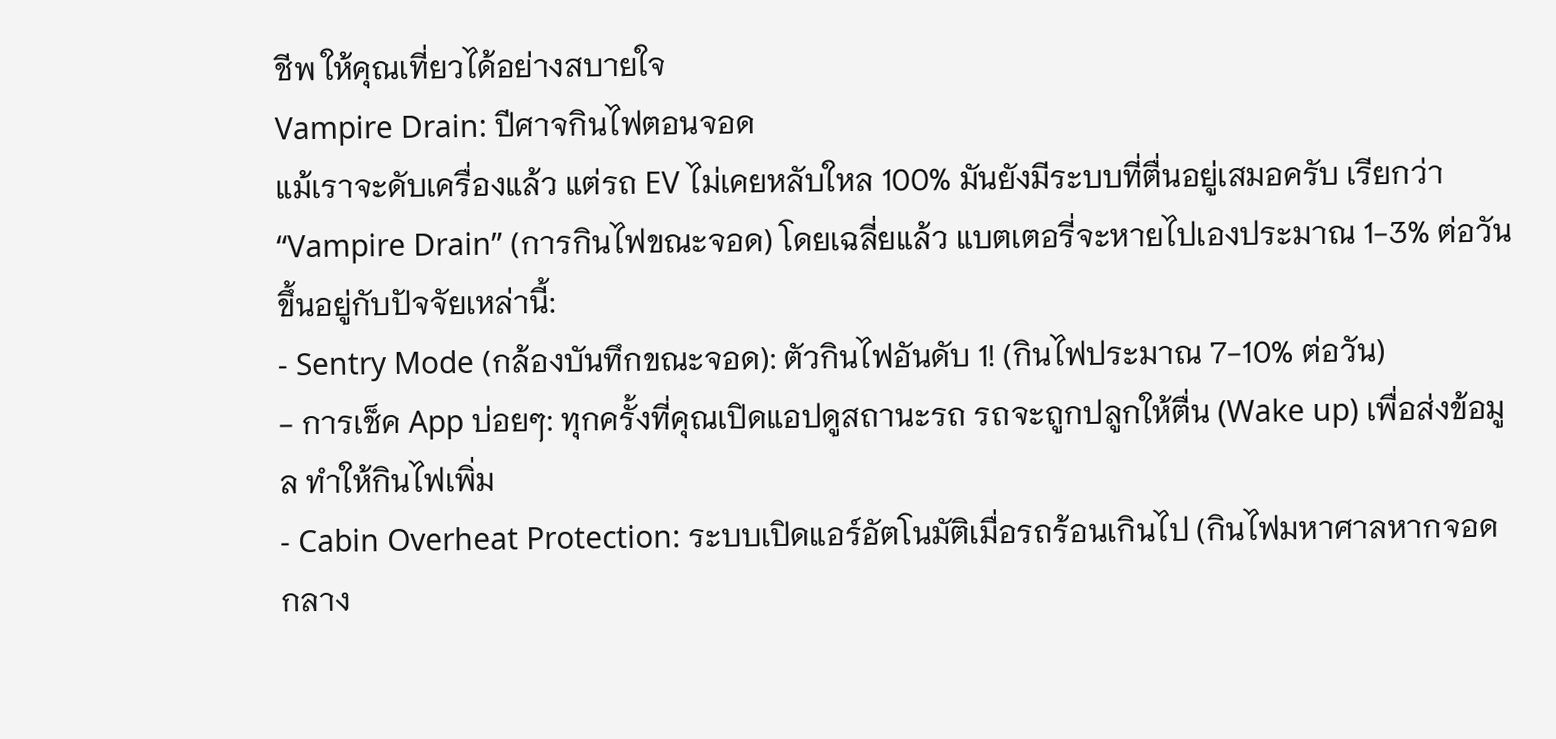ชีพ ให้คุณเที่ยวได้อย่างสบายใจ
Vampire Drain: ปีศาจกินไฟตอนจอด
แม้เราจะดับเครื่องแล้ว แต่รถ EV ไม่เคยหลับใหล 100% มันยังมีระบบที่ตื่นอยู่เสมอครับ เรียกว่า “Vampire Drain” (การกินไฟขณะจอด) โดยเฉลี่ยแล้ว แบตเตอรี่จะหายไปเองประมาณ 1-3% ต่อวัน ขึ้นอยู่กับปัจจัยเหล่านี้:
- Sentry Mode (กล้องบันทึกขณะจอด): ตัวกินไฟอันดับ 1! (กินไฟประมาณ 7-10% ต่อวัน)
- การเช็ค App บ่อยๆ: ทุกครั้งที่คุณเปิดแอปดูสถานะรถ รถจะถูกปลูกให้ตื่น (Wake up) เพื่อส่งข้อมูล ทำให้กินไฟเพิ่ม
- Cabin Overheat Protection: ระบบเปิดแอร์อัตโนมัติเมื่อรถร้อนเกินไป (กินไฟมหาศาลหากจอดกลาง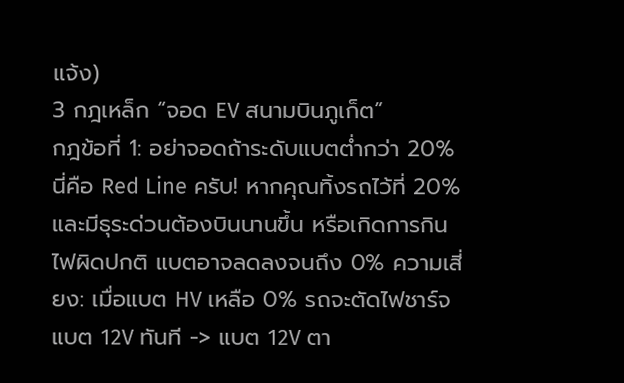แจ้ง)
3 กฎเหล็ก “จอด EV สนามบินภูเก็ต”
กฎข้อที่ 1: อย่าจอดถ้าระดับแบตต่ำกว่า 20%
นี่คือ Red Line ครับ! หากคุณทิ้งรถไว้ที่ 20% และมีธุระด่วนต้องบินนานขึ้น หรือเกิดการกินไฟผิดปกติ แบตอาจลดลงจนถึง 0% ความเสี่ยง: เมื่อแบต HV เหลือ 0% รถจะตัดไฟชาร์จแบต 12V ทันที -> แบต 12V ตา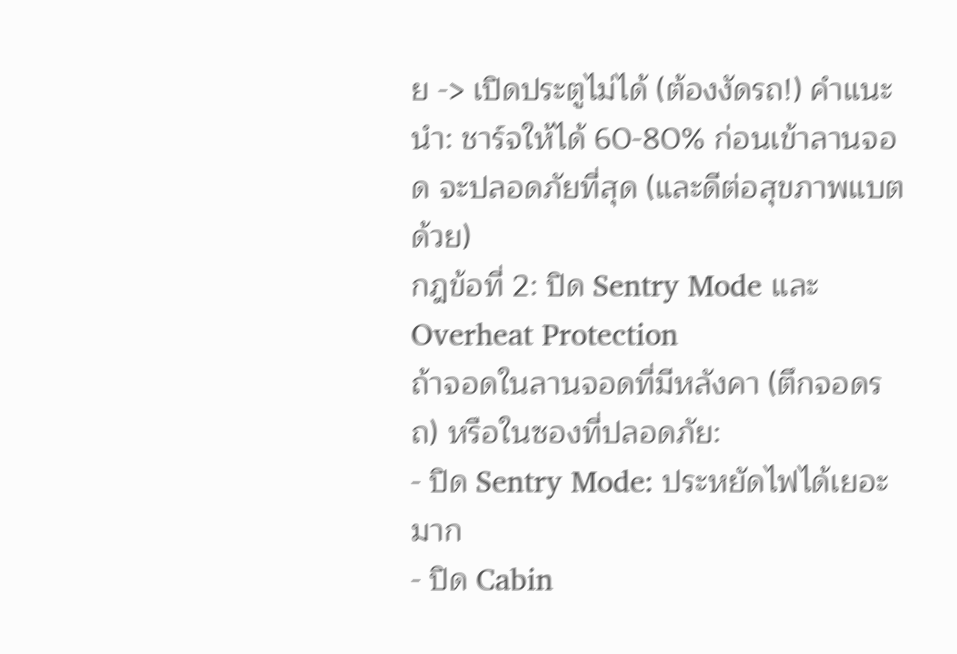ย -> เปิดประตูไม่ได้ (ต้องงัดรถ!) คำแนะนำ: ชาร์จให้ได้ 60-80% ก่อนเข้าลานจอด จะปลอดภัยที่สุด (และดีต่อสุขภาพแบตด้วย)
กฎข้อที่ 2: ปิด Sentry Mode และ Overheat Protection
ถ้าจอดในลานจอดที่มีหลังคา (ตึกจอดรถ) หรือในซองที่ปลอดภัย:
- ปิด Sentry Mode: ประหยัดไฟได้เยอะมาก
- ปิด Cabin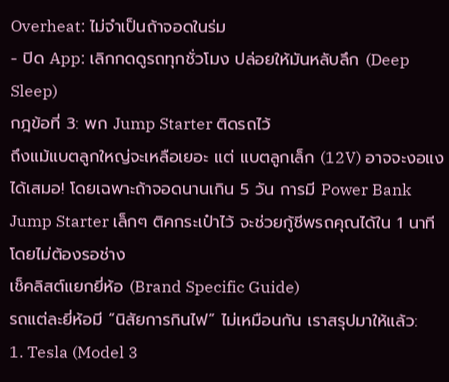Overheat: ไม่จำเป็นถ้าจอดในร่ม
- ปิด App: เลิกกดดูรถทุกชั่วโมง ปล่อยให้มันหลับลึก (Deep Sleep)
กฎข้อที่ 3: พก Jump Starter ติดรถไว้
ถึงแม้แบตลูกใหญ่จะเหลือเยอะ แต่ แบตลูกเล็ก (12V) อาจจะงอแงได้เสมอ! โดยเฉพาะถ้าจอดนานเกิน 5 วัน การมี Power Bank Jump Starter เล็กๆ ติคกระเป๋าไว้ จะช่วยกู้ชีพรถคุณได้ใน 1 นาที โดยไม่ต้องรอช่าง
เช็คลิสต์แยกยี่ห้อ (Brand Specific Guide)
รถแต่ละยี่ห้อมี “นิสัยการกินไฟ” ไม่เหมือนกัน เราสรุปมาให้แล้ว:
1. Tesla (Model 3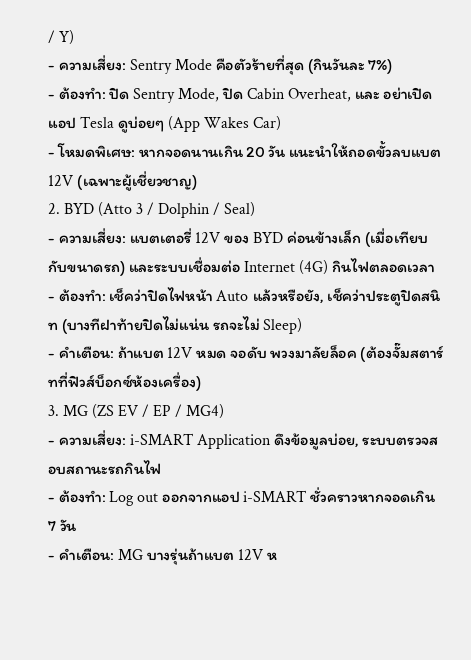/ Y)
- ความเสี่ยง: Sentry Mode คือตัวร้ายที่สุด (กินวันละ 7%)
- ต้องทำ: ปิด Sentry Mode, ปิด Cabin Overheat, และ อย่าเปิดแอป Tesla ดูบ่อยๆ (App Wakes Car)
- โหมดพิเศษ: หากจอดนานเกิน 20 วัน แนะนำให้ถอดขั้วลบแบต 12V (เฉพาะผู้เชี่ยวชาญ)
2. BYD (Atto 3 / Dolphin / Seal)
- ความเสี่ยง: แบตเตอรี่ 12V ของ BYD ค่อนข้างเล็ก (เมื่อเทียบกับขนาดรถ) และระบบเชื่อมต่อ Internet (4G) กินไฟตลอดเวลา
- ต้องทำ: เช็คว่าปิดไฟหน้า Auto แล้วหรือยัง, เช็คว่าประตูปิดสนิท (บางทีฝาท้ายปิดไม่แน่น รถจะไม่ Sleep)
- คำเตือน: ถ้าแบต 12V หมด จอดับ พวงมาลัยล็อค (ต้องจั๊มสตาร์ทที่ฟิวส์บ็อกซ์ห้องเครื่อง)
3. MG (ZS EV / EP / MG4)
- ความเสี่ยง: i-SMART Application ดึงข้อมูลบ่อย, ระบบตรวจสอบสถานะรถกินไฟ
- ต้องทำ: Log out ออกจากแอป i-SMART ชั่วคราวหากจอดเกิน 7 วัน
- คำเตือน: MG บางรุ่นถ้าแบต 12V ห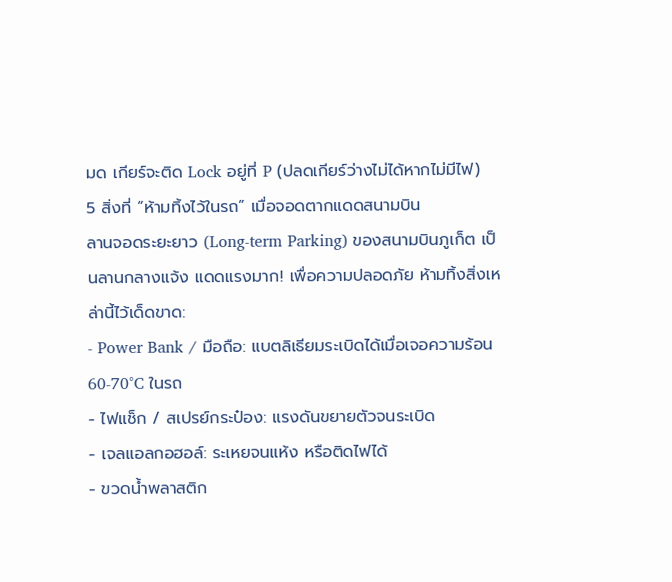มด เกียร์จะติด Lock อยู่ที่ P (ปลดเกียร์ว่างไม่ได้หากไม่มีไฟ)
5 สิ่งที่ “ห้ามทิ้งไว้ในรถ” เมื่อจอดตากแดดสนามบิน
ลานจอดระยะยาว (Long-term Parking) ของสนามบินภูเก็ต เป็นลานกลางแจ้ง แดดแรงมาก! เพื่อความปลอดภัย ห้ามทิ้งสิ่งเหล่านี้ไว้เด็ดขาด:
- Power Bank / มือถือ: แบตลิเธียมระเบิดได้เมื่อเจอความร้อน 60-70°C ในรถ
- ไฟแช็ก / สเปรย์กระป๋อง: แรงดันขยายตัวจนระเบิด
- เจลแอลกอฮอล์: ระเหยจนแห้ง หรือติดไฟได้
- ขวดน้ำพลาสติก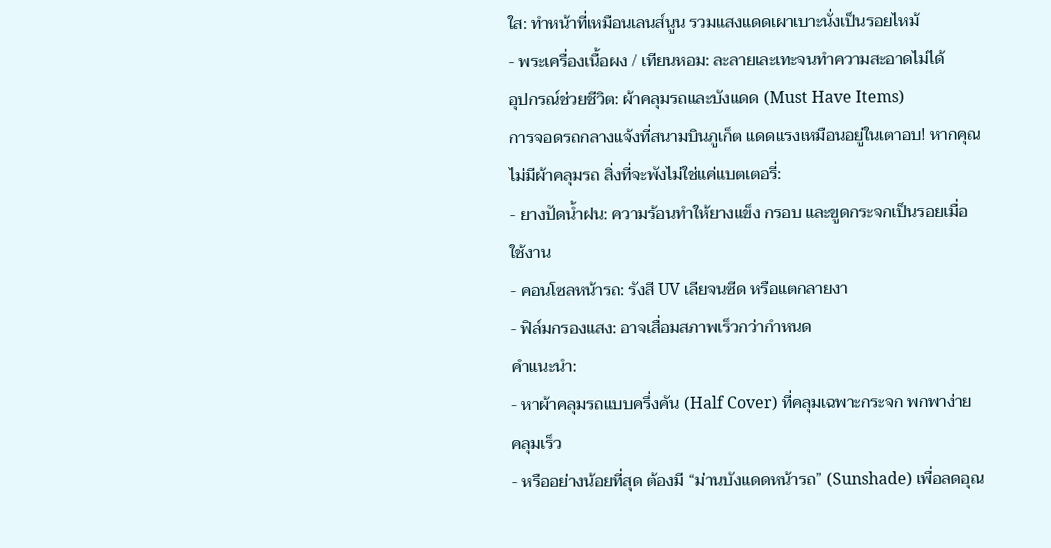ใส: ทำหน้าที่เหมือนเลนส์นูน รวมแสงแดดเผาเบาะนั่งเป็นรอยไหม้
- พระเครื่องเนื้อผง / เทียนหอม: ละลายเละเทะจนทำความสะอาดไม่ได้
อุปกรณ์ช่วยชีวิต: ผ้าคลุมรถและบังแดด (Must Have Items)
การจอดรถกลางแจ้งที่สนามบินภูเก็ต แดดแรงเหมือนอยู่ในเตาอบ! หากคุณไม่มีผ้าคลุมรถ สิ่งที่จะพังไม่ใช่แค่แบตเตอรี่:
- ยางปัดน้ำฝน: ความร้อนทำให้ยางแข็ง กรอบ และขูดกระจกเป็นรอยเมื่อใช้งาน
- คอนโซลหน้ารถ: รังสี UV เลียจนซีด หรือแตกลายงา
- ฟิล์มกรองแสง: อาจเสื่อมสภาพเร็วกว่ากำหนด
คำแนะนำ:
- หาผ้าคลุมรถแบบครึ่งคัน (Half Cover) ที่คลุมเฉพาะกระจก พกพาง่าย คลุมเร็ว
- หรืออย่างน้อยที่สุด ต้องมี “ม่านบังแดดหน้ารถ” (Sunshade) เพื่อลดอุณ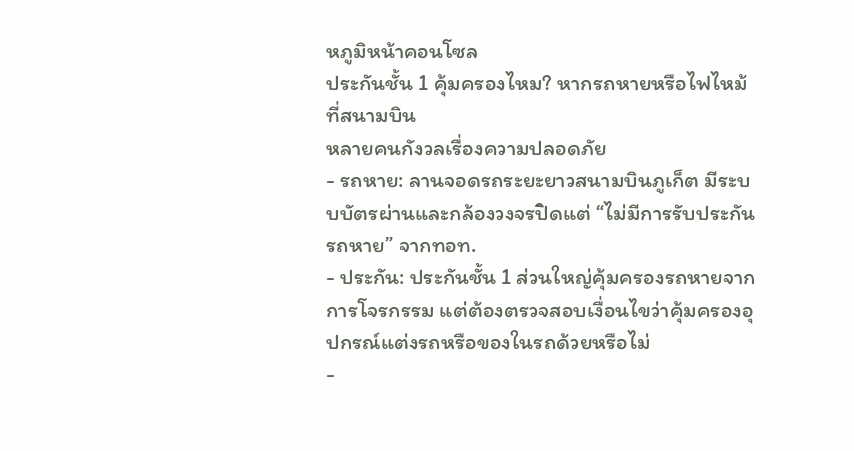หภูมิหน้าคอนโซล
ประกันชั้น 1 คุ้มครองไหม? หากรถหายหรือไฟไหม้ที่สนามบิน
หลายคนกังวลเรื่องความปลอดภัย
- รถหาย: ลานจอดรถระยะยาวสนามบินภูเก็ต มีระบบบัตรผ่านและกล้องวงจรปิดแต่ “ไม่มีการรับประกันรถหาย” จากทอท.
- ประกัน: ประกันชั้น 1 ส่วนใหญ่คุ้มครองรถหายจากการโจรกรรม แต่ต้องตรวจสอบเงื่อนไขว่าคุ้มครองอุปกรณ์แต่งรถหรือของในรถด้วยหรือไม่
-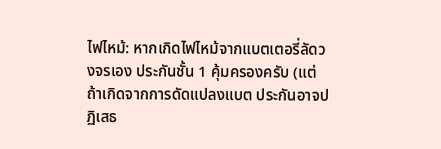ไฟไหม้: หากเกิดไฟไหม้จากแบตเตอรี่ลัดวงจรเอง ประกันชั้น 1 คุ้มครองครับ (แต่ถ้าเกิดจากการดัดแปลงแบต ประกันอาจปฏิเสธ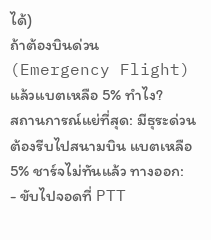ได้)
ถ้าต้องบินด่วน (Emergency Flight) แล้วแบตเหลือ 5% ทำไง?
สถานการณ์แย่ที่สุด: มีธุระด่วน ต้องรีบไปสนามบิน แบตเหลือ 5% ชาร์จไม่ทันแล้ว ทางออก:
- ขับไปจอดที่ PTT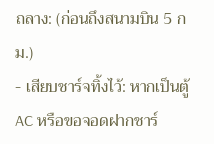ถลาง: (ก่อนถึงสนามบิน 5 กม.)
- เสียบชาร์จทิ้งไว้: หากเป็นตู้ AC หรือขอจอดฝากชาร์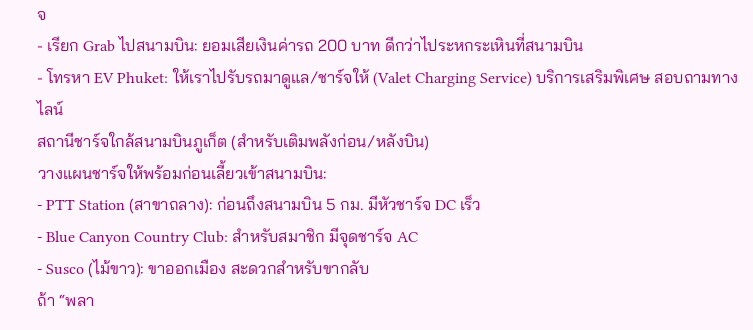จ
- เรียก Grab ไปสนามบิน: ยอมเสียเงินค่ารถ 200 บาท ดีกว่าไประหกระเหินที่สนามบิน
- โทรหา EV Phuket: ให้เราไปรับรถมาดูแล/ชาร์จให้ (Valet Charging Service) บริการเสริมพิเศษ สอบถามทางไลน์
สถานีชาร์จใกล้สนามบินภูเก็ต (สำหรับเติมพลังก่อน/หลังบิน)
วางแผนชาร์จให้พร้อมก่อนเลี้ยวเข้าสนามบิน:
- PTT Station (สาขาถลาง): ก่อนถึงสนามบิน 5 กม. มีหัวชาร์จ DC เร็ว
- Blue Canyon Country Club: สำหรับสมาชิก มีจุดชาร์จ AC
- Susco (ไม้ขาว): ขาออกเมือง สะดวกสำหรับขากลับ
ถ้า “พลา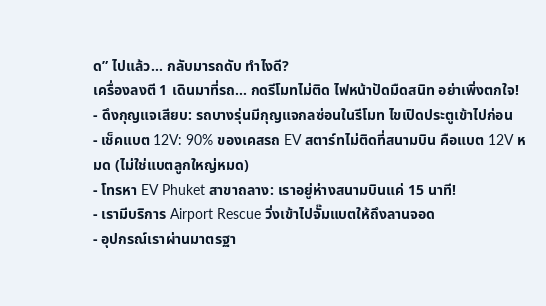ด” ไปแล้ว… กลับมารถดับ ทำไงดี?
เครื่องลงตี 1 เดินมาที่รถ… กดรีโมทไม่ติด ไฟหน้าปัดมืดสนิท อย่าเพิ่งตกใจ!
- ดึงกุญแจเสียบ: รถบางรุ่นมีกุญแจกลซ่อนในรีโมท ไขเปิดประตูเข้าไปก่อน
- เช็คแบต 12V: 90% ของเคสรถ EV สตาร์ทไม่ติดที่สนามบิน คือแบต 12V หมด (ไม่ใช่แบตลูกใหญ่หมด)
- โทรหา EV Phuket สาขาถลาง: เราอยู่ห่างสนามบินแค่ 15 นาที!
- เรามีบริการ Airport Rescue วิ่งเข้าไปจั๊มแบตให้ถึงลานจอด
- อุปกรณ์เราผ่านมาตรฐา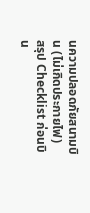นความปลอดภัยสนามบิน (ไม่เกิดประกายไฟ)
สรุป Checklist ก่อนบิน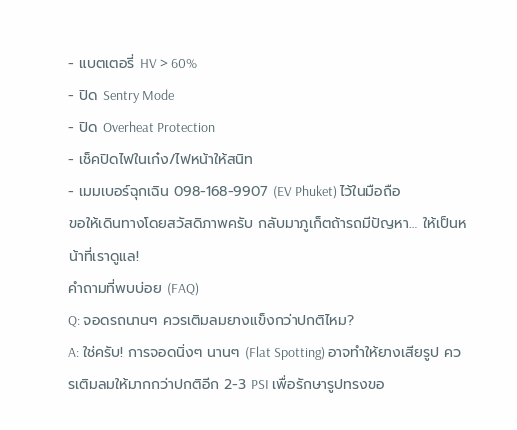- แบตเตอรี่ HV > 60%
- ปิด Sentry Mode
- ปิด Overheat Protection
- เช็คปิดไฟในเก๋ง/ไฟหน้าให้สนิท
- เมมเบอร์ฉุกเฉิน 098-168-9907 (EV Phuket) ไว้ในมือถือ
ขอให้เดินทางโดยสวัสดิภาพครับ กลับมาภูเก็ตถ้ารถมีปัญหา… ให้เป็นหน้าที่เราดูแล!
คำถามที่พบบ่อย (FAQ)
Q: จอดรถนานๆ ควรเติมลมยางแข็งกว่าปกติไหม?
A: ใช่ครับ! การจอดนิ่งๆ นานๆ (Flat Spotting) อาจทำให้ยางเสียรูป ควรเติมลมให้มากกว่าปกติอีก 2-3 PSI เพื่อรักษารูปทรงขอ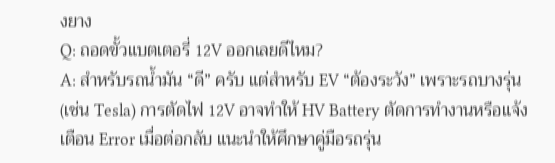งยาง
Q: ถอดขั้วแบตเตอรี่ 12V ออกเลยดีไหม?
A: สำหรับรถน้ำมัน “ดี” ครับ แต่สำหรับ EV “ต้องระวัง” เพราะรถบางรุ่น (เช่น Tesla) การตัดไฟ 12V อาจทำให้ HV Battery ตัดการทำงานหรือแจ้งเตือน Error เมื่อต่อกลับ แนะนำให้ศึกษาคู่มือรถรุ่น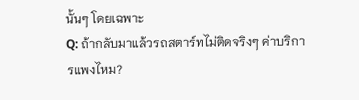นั้นๆ โดยเฉพาะ
Q: ถ้ากลับมาแล้วรถสตาร์ทไม่ติดจริงๆ ค่าบริการแพงไหม?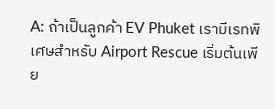A: ถ้าเป็นลูกค้า EV Phuket เรามีเรทพิเศษสำหรับ Airport Rescue เริ่มต้นเพีย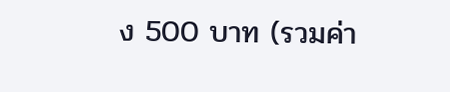ง 500 บาท (รวมค่า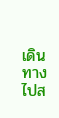เดินทางไปส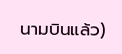นามบินแล้ว)